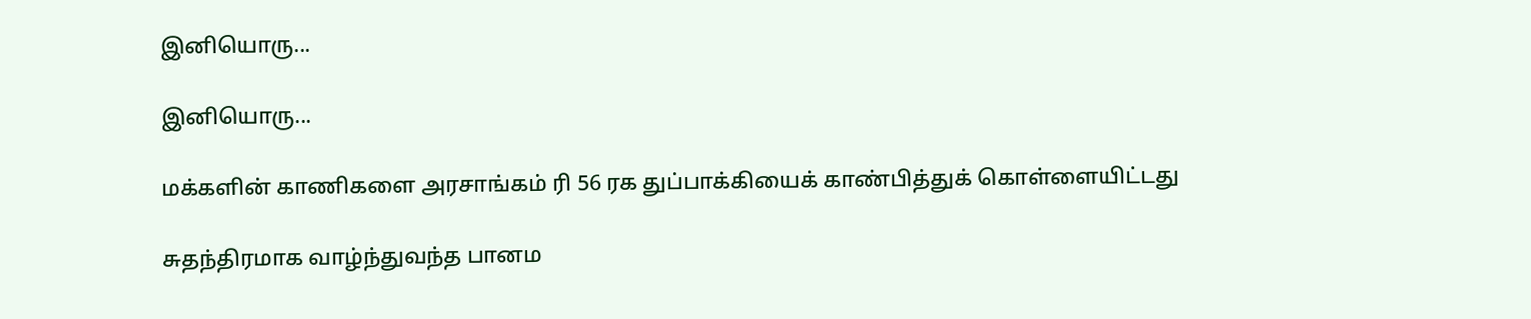இனியொரு...

இனியொரு...

மக்களின் காணிகளை அரசாங்கம் ரி 56 ரக துப்பாக்கியைக் காண்பித்துக் கொள்ளையிட்டது

சுதந்திரமாக வாழ்ந்துவந்த பானம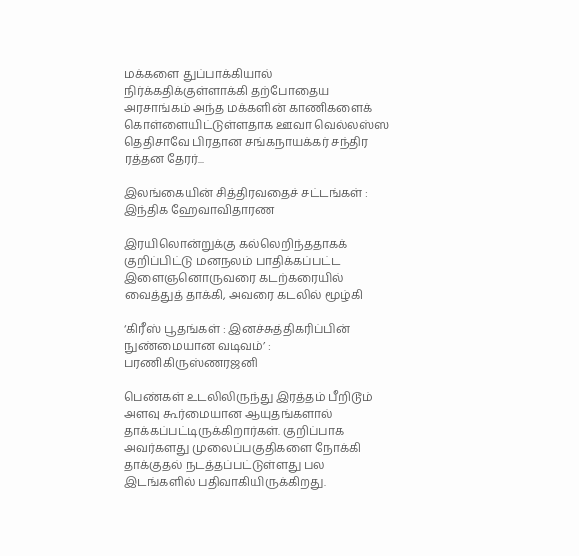மக்களை துப்பாக்கியால் நிர்க்கதிக்குள்ளாக்கி தற்போதைய அரசாங்கம் அந்த மக்களின் காணிகளைக் கொள்ளையிட்டுள்ளதாக ஊவா வெல்லஸ்ஸ தெதிசாவே பிரதான சங்கநாயக்கர் சந்திர ரத்தன தேரர்...

இலங்கையின் சித்திரவதைச் சட்டங்கள் : இந்திக ஹேவாவிதாரண

இரயிலொன்றுக்கு கல்லெறிந்ததாகக் குறிப்பிட்டு மனநலம் பாதிக்கப்பட்ட இளைஞனொருவரை கடற்கரையில் வைத்துத் தாக்கி, அவரை கடலில் மூழ்கி

‘கிரீஸ் பூதங்கள் : இனச்சுத்திகரிப்பின் நுண்மையான வடிவம்’ : பரணிகிருஸ்ணரஜனி

பெண்கள் உடலிலிருந்து இரத்தம் பீறிடூம் அளவு கூர்மையான ஆயுதங்களால் தாக்கப்பட்டிருக்கிறார்கள். குறிப்பாக அவர்களது முலைப்பகுதிகளை நோக்கி தாக்குதல் நடத்தப்பட்டுள்ளது பல இடங்களில் பதிவாகியிருக்கிறது.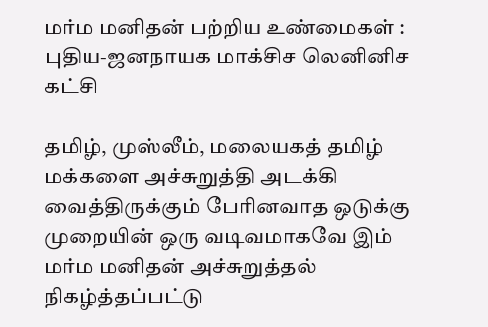மர்ம மனிதன் பற்றிய உண்மைகள் : புதிய-ஜனநாயக மாக்சிச லெனினிச கட்சி

தமிழ், முஸ்லீம், மலையகத் தமிழ் மக்களை அச்சுறுத்தி அடக்கி வைத்திருக்கும் பேரினவாத ஒடுக்கு முறையின் ஒரு வடிவமாகவே இம் மர்ம மனிதன் அச்சுறுத்தல் நிகழ்த்தப்பட்டு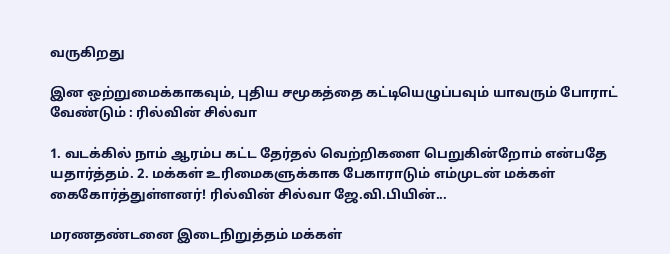வருகிறது

இன ஒற்றுமைக்காகவும், புதிய சமூகத்தை கட்டியெழுப்பவும் யாவரும் போராட் வேண்டும் : ரில்வின் சில்வா

1. வடக்கில் நாம் ஆரம்ப கட்ட தேர்தல் வெற்றிகளை பெறுகின்றோம் என்பதே யதார்த்தம். 2. மக்கள் உரிமைகளுக்காக பேகாராடும் எம்முடன் மக்கள் கைகோர்த்துள்ளனர்! ரில்வின் சில்வா ஜே.வி.பியின்...

மரணதண்டனை இடைநிறுத்தம் மக்கள்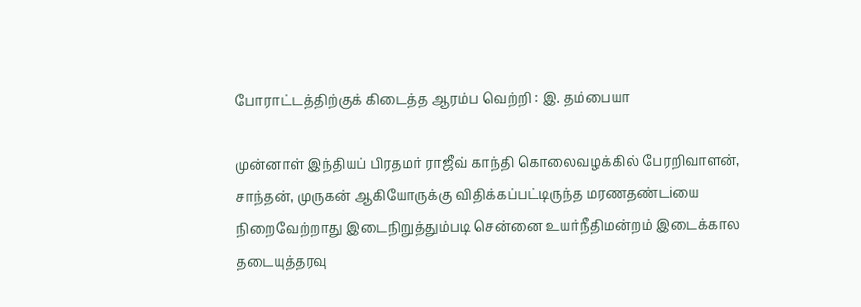போராட்டத்திற்குக் கிடைத்த ஆரம்ப வெற்றி : இ. தம்பையா

முன்னாள் இந்தியப் பிரதமர் ராஜீவ் காந்தி கொலைவழக்கில் பேரறிவாளன், சாந்தன், முருகன் ஆகியோருக்கு விதிக்கப்பட்டிருந்த மரணதண்டiயை நிறைவேற்றாது இடைநிறுத்தும்படி சென்னை உயர்நீதிமன்றம் இடைக்கால தடையுத்தரவு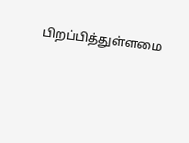பிறப்பித்துள்ளமை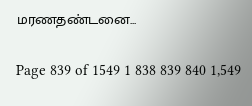மரணதண்டனை...

Page 839 of 1549 1 838 839 840 1,549